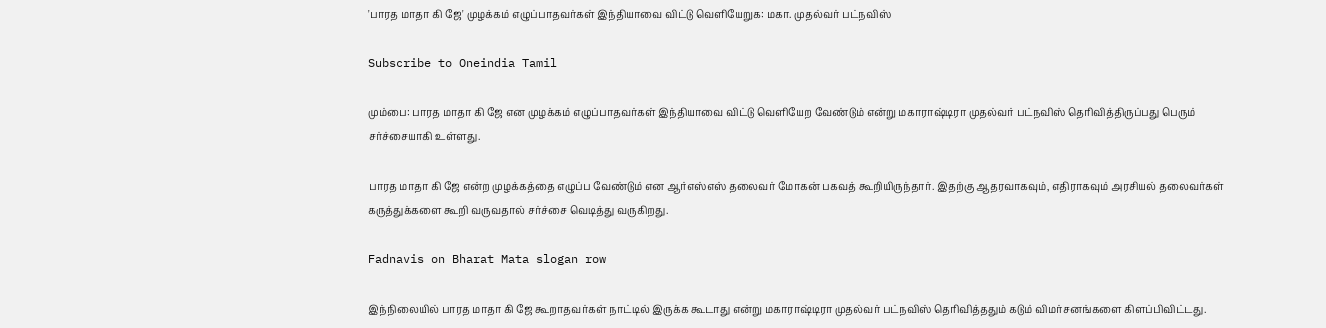'பாரத மாதா கி ஜே' முழக்கம் எழுப்பாதவர்கள் இந்தியாவை விட்டு வெளியேறுக: மகா. முதல்வர் பட்நவிஸ்

Subscribe to Oneindia Tamil

மும்பை: பாரத மாதா கி ஜே என முழக்கம் எழுப்பாதவர்கள் இந்தியாவை விட்டு வெளியேற வேண்டும் என்று மகாராஷ்டிரா முதல்வர் பட்நவிஸ் தெரிவித்திருப்பது பெரும் சர்ச்சையாகி உள்ளது.

பாரத மாதா கி ஜே என்ற முழக்கத்தை எழுப்ப வேண்டும் என ஆர்எஸ்எஸ் தலைவர் மோகன் பகவத் கூறியிருந்தார். இதற்கு ஆதரவாகவும், எதிராகவும் அரசியல் தலைவர்கள் கருத்துக்களை கூறி வருவதால் சர்ச்சை வெடித்து வருகிறது.

Fadnavis on Bharat Mata slogan row

இந்நிலையில் பாரத மாதா கி ஜே கூறாதவர்கள் நாட்டில் இருக்க கூடாது என்று மகாராஷ்டிரா முதல்வர் பட்நவிஸ் தெரிவித்ததும் கடும் விமர்சனங்களை கிளப்பிவிட்டது.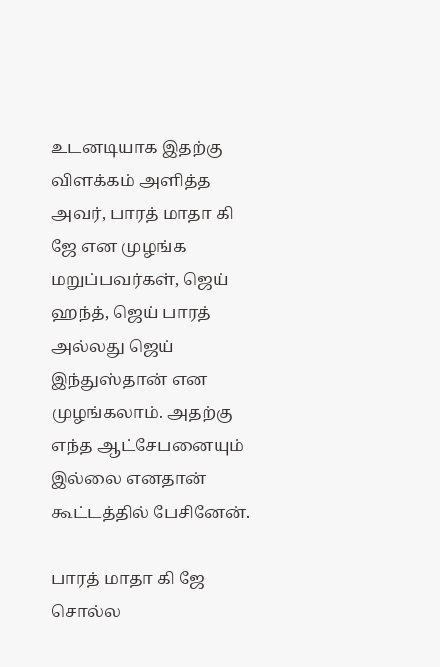உடனடியாக இதற்கு விளக்கம் அளித்த அவர், பாரத் மாதா கி ஜே என முழங்க மறுப்பவர்கள், ஜெய் ஹந்த், ஜெய் பாரத் அல்லது ஜெய் இந்துஸ்தான் என முழங்கலாம். அதற்கு எந்த ஆட்சேபனையும் இல்லை எனதான் கூட்டத்தில் பேசினேன்.

பாரத் மாதா கி ஜே சொல்ல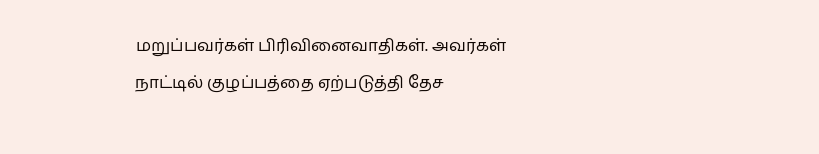மறுப்பவர்கள் பிரிவினைவாதிகள். அவர்கள் நாட்டில் குழப்பத்தை ஏற்படுத்தி தேச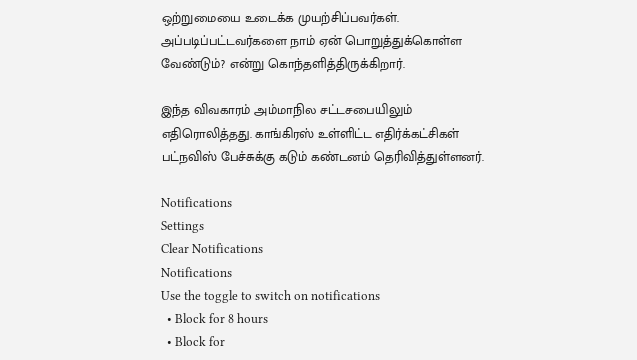ஒற்றுமையை உடைக்க முயற்சிப்பவர்கள். அப்படிப்பட்டவர்களை நாம் ஏன் பொறுத்துக்கொள்ள வேண்டும்? என்று கொந்தளித்திருக்கிறார்.

இந்த விவகாரம் அம்மாநில சட்டசபையிலும் எதிரொலித்தது. காங்கிரஸ் உள்ளிட்ட எதிர்க்கட்சிகள் பட்நவிஸ் பேச்சுக்கு கடும் கண்டனம் தெரிவித்துள்ளனர்.

Notifications
Settings
Clear Notifications
Notifications
Use the toggle to switch on notifications
  • Block for 8 hours
  • Block for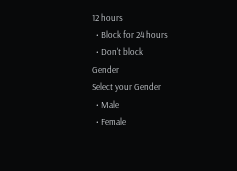12 hours
  • Block for 24 hours
  • Don't block
Gender
Select your Gender
  • Male
  • Female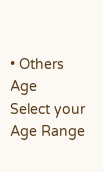• Others
Age
Select your Age Range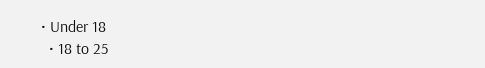• Under 18
  • 18 to 25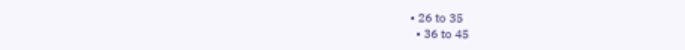• 26 to 35
  • 36 to 45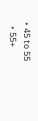• 45 to 55
  • 55+